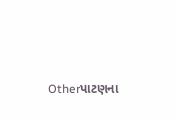Otherપાટણના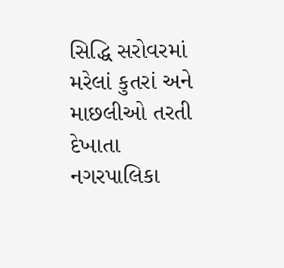સિદ્ધિ સરોવરમાં મરેલાં કુતરાં અને માછલીઓ તરતી દેખાતા નગરપાલિકા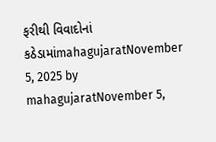ફરીથી વિવાદોનાં કઠેડામાંmahagujaratNovember 5, 2025 by mahagujaratNovember 5,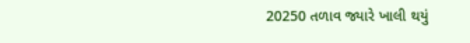20250 તળાવ જ્યારે ખાલી થયું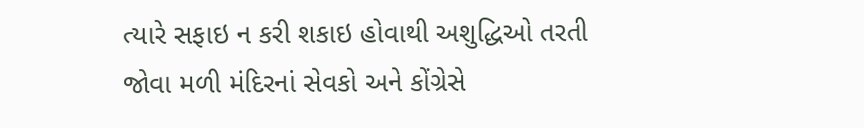ત્યારે સફાઇ ન કરી શકાઇ હોવાથી અશુદ્ધિઓ તરતી જોવા મળી મંદિરનાં સેવકો અને કોંગ્રેસે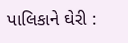પાલિકાને ઘેરી :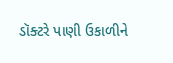ડૉક્ટરે પાણી ઉકાળીને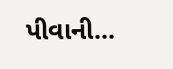પીવાની...